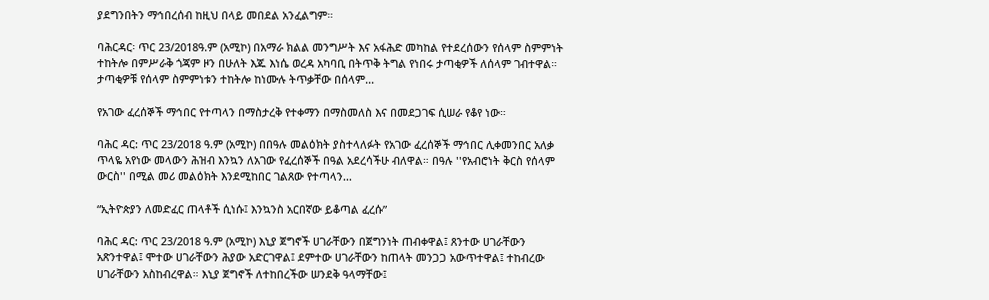ያደግንበትን ማኅበረሰብ ከዚህ በላይ መበደል አንፈልግም።

ባሕርዳር፡ ጥር 23/2018ዓ.ም (አሚኮ) በአማራ ክልል መንግሥት እና አፋሕድ መካከል የተደረሰውን የሰላም ስምምነት ተከትሎ በምሥራቅ ጎጃም ዞን በሁለት እጁ እነሴ ወረዳ አካባቢ በትጥቅ ትግል የነበሩ ታጣቂዎች ለሰላም ገብተዋል። ታጣቂዎቹ የሰላም ስምምነቱን ተከትሎ ከነሙሉ ትጥቃቸው በሰላም...

የአገው ፈረሰኞች ማኅበር የተጣላን በማስታረቅ የተቀማን በማስመለስ እና በመደጋገፍ ሲሠራ የቆየ ነው።

ባሕር ዳር: ጥር 23/2018 ዓ.ም (አሚኮ) በበዓሉ መልዕክት ያስተላለፉት የአገው ፈረሰኞች ማኅበር ሊቀመንበር አለቃ ጥላዬ አየነው መላውን ሕዝብ እንኳን ለአገው የፈረሰኞች በዓል አደረሳችሁ ብለዋል። በዓሉ ''የአብሮነት ቅርስ የሰላም ውርስ'' በሚል መሪ መልዕክት እንደሚከበር ገልጸው የተጣላን...

“ኢትዮጵያን ለመድፈር ጠላቶች ሲነሱ፤ እንኳንስ አርበኛው ይቆጣል ፈረሱ”

ባሕር ዳር: ጥር 23/2018 ዓ.ም (አሚኮ) እኒያ ጀግኖች ሀገራቸውን በጀግንነት ጠብቀዋል፤ ጸንተው ሀገራቸውን አጽንተዋል፤ ሞተው ሀገራቸውን ሕያው አድርገዋል፤ ደምተው ሀገራቸውን ከጠላት መንጋጋ አውጥተዋል፤ ተከብረው ሀገራቸውን አስከብረዋል። እኒያ ጀግኖች ለተከበረችው ሠንደቅ ዓላማቸው፤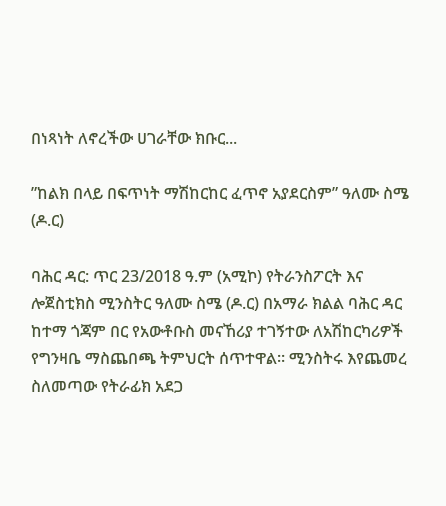በነጻነት ለኖረችው ሀገራቸው ክቡር...

”ከልክ በላይ በፍጥነት ማሽከርከር ፈጥኖ አያደርስም” ዓለሙ ስሜ (ዶ.ር)

ባሕር ዳር: ጥር 23/2018 ዓ.ም (አሚኮ) የትራንስፖርት እና ሎጀስቲክስ ሚንስትር ዓለሙ ስሜ (ዶ.ር) በአማራ ክልል ባሕር ዳር ከተማ ጎጃም በር የአውቶቡስ መናኸሪያ ተገኝተው ለአሽከርካሪዎች የግንዛቤ ማስጨበጫ ትምህርት ሰጥተዋል። ሚንስትሩ እየጨመረ ስለመጣው የትራፊክ አደጋ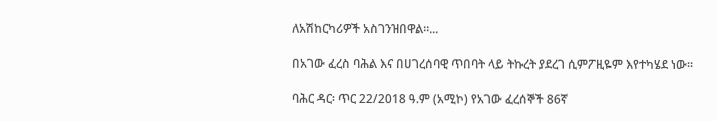ለአሽከርካሪዎች አስገንዝበዋል።...

በአገው ፈረስ ባሕል እና በሀገረሰባዊ ጥበባት ላይ ትኩረት ያደረገ ሲምፖዚዬም እየተካሄደ ነው።

ባሕር ዳር፡ ጥር 22/2018 ዓ.ም (አሚኮ) የአገው ፈረሰኞች 86ኛ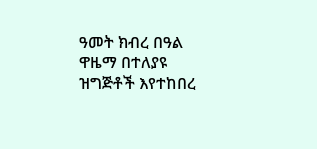ዓመት ክብረ በዓል ዋዜማ በተለያዩ ዝግጅቶች እየተከበረ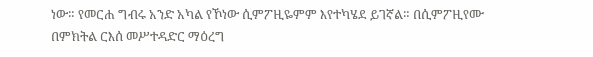ነው። የመርሐ ግብሩ አንድ አካል የኾነው ሲምፖዚዬምም እየተካሄደ ይገኛል። በሲምፖዚየሙ በምክትል ርእሰ መሥተዳድር ማዕረግ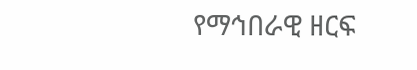የማኅበራዊ ዘርፍ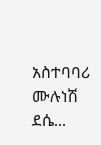አስተባባሪ ሙሉነሽ ደሴ...